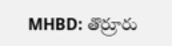MHBD: తొర్రూరు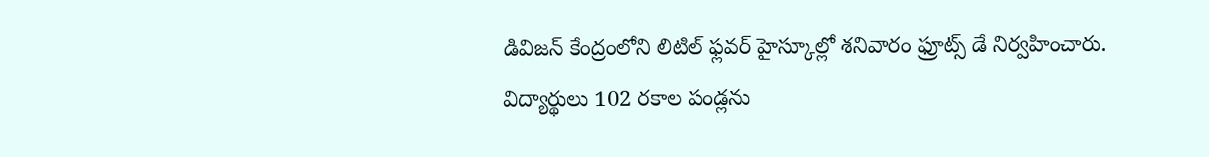డివిజన్ కేంద్రంలోని లిటిల్ ఫ్లవర్ హైస్కూల్లో శనివారం ఫ్రూట్స్ డే నిర్వహించారు. విద్యార్థులు 102 రకాల పండ్లను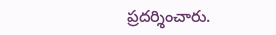ప్రదర్శించారు.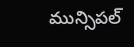మున్సిపల్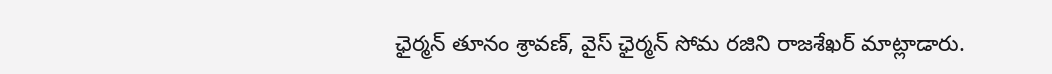ఛైర్మన్ తూనం శ్రావణ్, వైస్ ఛైర్మన్ సోమ రజిని రాజశేఖర్ మాట్లాడారు.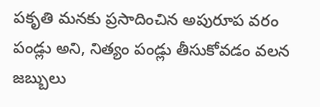పకృతి మనకు ప్రసాదించిన అపురూప వరం పండ్లు అని, నిత్యం పండ్లు తీసుకోవడం వలన జబ్బులు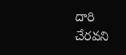దారి చేరవని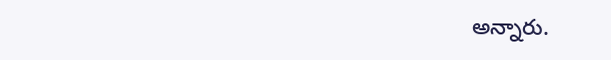అన్నారు.